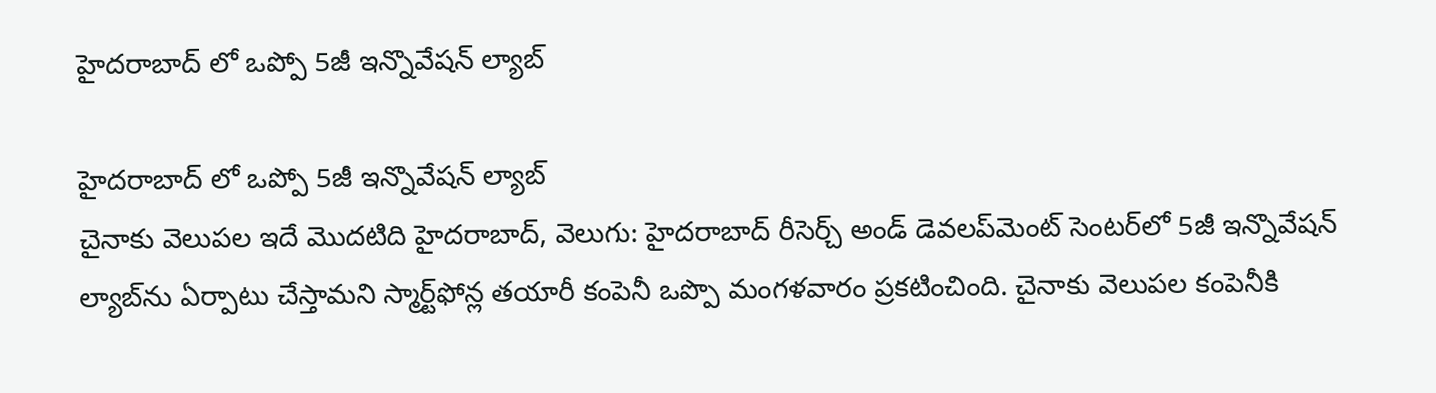హైదరాబాద్ లో ఒప్పో 5జీ ఇన్నొవేషన్‌ ల్యాబ్‌

హైదరాబాద్ లో ఒప్పో 5జీ ఇన్నొవేషన్‌ ల్యాబ్‌
చైనాకు వెలుపల ఇదే మొదటిది హైదరాబాద్‌‌‌‌‌‌‌‌‌‌, వెలుగు: హైదరాబాద్‌‌‌‌ రీసెర్చ్‌‌‌‌ అండ్‌‌‌‌ డెవలప్‌‌‌‌మెంట్ సెంటర్‌‌‌‌లో 5జీ ఇన్నొవేషన్‌‌‌‌ ల్యాబ్‌‌‌‌ను ఏర్పాటు చేస్తామని స్మార్ట్‌‌‌‌ఫోన్ల తయారీ కంపెనీ ఒప్పొ మంగళవారం ప్రకటించింది. చైనాకు వెలుపల కంపెనీకి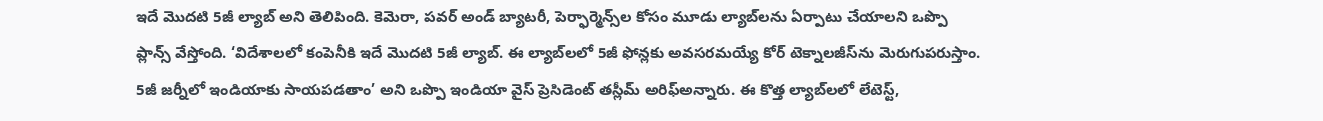ఇదే మొదటి 5జీ ల్యాబ్‌‌‌‌ అని తెలిపింది. కెమెరా, పవర్‌‌‌‌‌‌‌‌ అండ్ బ్యాటరీ, పెర్ఫార్మెన్స్‌‌‌‌ల కోసం మూడు ల్యాబ్‌‌‌‌లను ఏర్పాటు చేయాలని ఒప్పొ ప్లాన్స్‌‌‌‌ వేస్తోంది. ‘విదేశాలలో కంపెనీకి ఇదే మొదటి 5జీ ల్యాబ్‌‌‌‌. ఈ ల్యాబ్‌‌‌‌లలో 5జీ ఫోన్లకు అవసరమయ్యే కోర్‌‌‌‌‌‌‌‌ టెక్నాలజీస్‌‌‌‌ను మెరుగుపరుస్తాం. 5జీ జర్నీలో ఇండియాకు సాయపడతాం’ అని ఒప్పొ ఇండియా వైస్‌‌‌‌ ప్రెసిడెంట్‌‌‌‌ తస్లీమ్‌‌‌‌ అరిఫ్అన్నారు. ఈ కొత్త ల్యాబ్‌‌‌‌లలో లేటెస్ట్‌‌‌‌,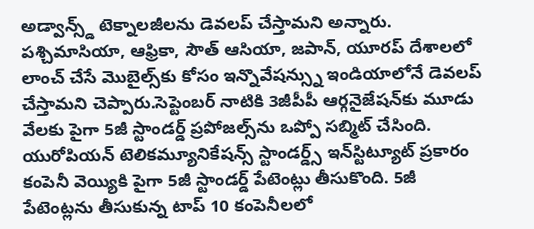అడ్వాన్స్డ్‌‌‌‌ టెక్నాలజీలను డెవలప్‌‌‌‌ చేస్తామని అన్నారు. పశ్చిమాసియా, ఆఫ్రికా, సౌత్‌‌‌‌ ఆసియా, జపాన్‌‌‌‌, యూరప్‌‌‌‌ దేశాలలో లాంచ్‌‌‌‌ చేసే మొబైల్స్‌‌‌‌కు కోసం ఇన్నొవేషన్స్ను ఇండియాలోనే డెవలప్‌‌‌‌ చేస్తామని చెప్పారు.సెప్టెంబర్‌‌‌‌‌‌‌‌ నాటికి 3జీపీపీ ఆర్గనైజేషన్‌‌‌‌కు మూడు వేలకు పైగా 5జీ స్టాండర్డ్‌‌‌‌ ప్రపోజల్స్‌‌‌‌ను ఒప్పో సబ్మిట్‌‌‌‌ చేసింది. యురోపియన్‌‌‌‌ టెలికమ్యూనికేషన్స్‌‌‌‌ స్టాండర్డ్స్‌‌‌‌ ఇన్‌‌‌‌స్టిట్యూట్‌‌‌‌ ప్రకారం కంపెనీ వెయ్యికి పైగా 5జీ స్టాండర్డ్‌‌‌‌ పేటెంట్లు తీసుకొంది. 5జీ పేటెంట్లను తీసుకున్న టాప్‌‌‌‌ 10 కంపెనీలలో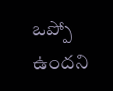ఒప్పో ఉందని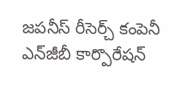జపనీస్‌‌‌‌ రీసెర్చ్‌‌‌‌ కంపెనీ ఎన్‌‌‌‌జీబీ కార్పొరేషన్‌‌‌‌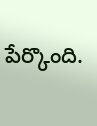పేర్కొంది.